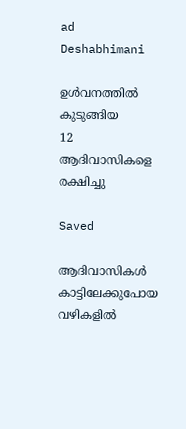ad
Deshabhimani

ഉൾവനത്തിൽ കുടുങ്ങിയ
12 ആദിവാസികളെ രക്ഷിച്ചു

Saved

ആദിവാസികൾ കാട്ടിലേക്കുപോയ വഴികളിൽ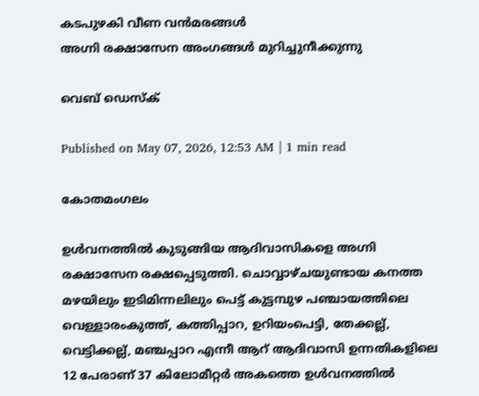കടപുഴകി വീണ വൻമരങ്ങൾ
അഗ്നി രക്ഷാസേന അംഗങ്ങൾ മുറിച്ചുനീക്കുന്നു

വെബ് ഡെസ്ക്

Published on May 07, 2026, 12:53 AM | 1 min read

കോതമംഗലം

ഉൾവനത്തിൽ കുടുങ്ങിയ ആദിവാസികളെ അഗ്നി രക്ഷാസേന രക്ഷപ്പെടുത്തി. ചൊവ്വാഴ്ചയുണ്ടായ കനത്ത മഴയിലും ഇടിമിന്നലിലും പെട്ട് കുട്ടമ്പുഴ പഞ്ചായത്തിലെ വെള്ളാരംകുത്ത്, കത്തിപ്പാറ, ഉറിയംപെട്ടി, തേക്കല്ല്, വെട്ടിക്കല്ല്, മഞ്ചപ്പാറ എന്നീ ആറ്‌ ആദിവാസി ഉന്നതികളിലെ 12 പേരാണ് 37 കിലോമീറ്റർ അകത്തെ ഉൾവനത്തിൽ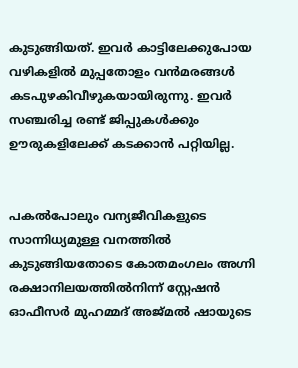കുടുങ്ങിയത്. ഇവർ കാട്ടിലേക്കുപോയ വഴികളിൽ മുപ്പതോളം വൻമരങ്ങൾ കടപുഴകിവീഴുകയായിരുന്നു. ഇവർ സഞ്ചരിച്ച രണ്ട് ജിപ്പുകൾക്കും ഊരുകളിലേക്ക്‌ കടക്കാൻ പറ്റിയില്ല.


പകൽപോലും വന്യജീവികളുടെ സാന്നിധ്യമുള്ള വനത്തിൽ കുടുങ്ങിയതോടെ കോതമംഗലം അഗ്നി രക്ഷാനിലയത്തിൽനിന്ന്‌ സ്റ്റേഷൻ ഓഫീസർ മുഹമ്മദ് അജ്മൽ ഷായുടെ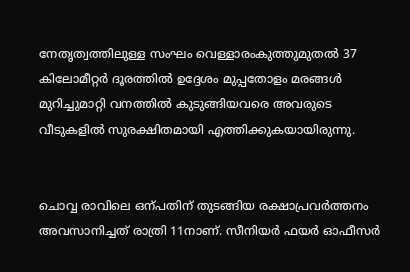നേതൃത്വത്തിലുള്ള സംഘം വെള്ളാരംകുത്തുമുതൽ 37 കിലോമീറ്റർ ദൂരത്തിൽ ഉദ്ദേശം മുപ്പതോളം മരങ്ങൾ മുറിച്ചുമാറ്റി വനത്തിൽ കുടുങ്ങിയവരെ അവരുടെ വീടുകളിൽ സുരക്ഷിതമായി എത്തിക്കുകയായിരുന്നു.


ചൊവ്വ രാവിലെ ഒന്പതിന് തുടങ്ങിയ രക്ഷാപ്രവർത്തനം അവസാനിച്ചത് രാത്രി 11നാണ്. സീനിയർ ഫയർ ഓഫീസർ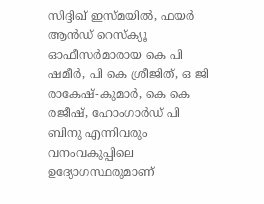സിദ്ദിഖ് ഇസ്മയിൽ, ഫയർ ആൻഡ് റെസ്ക്യൂ ഓഫീസർമാരായ കെ പി ഷമീർ, പി കെ ശ്രീജിത്, ഒ ജി രാകേഷ്‌-കുമാർ, കെ കെ രജീഷ്, ഹോംഗാർഡ് പി ബിനു എന്നിവരും വനംവകുപ്പിലെ ഉദ്യോഗസ്ഥരുമാണ്‌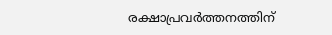രക്ഷാപ്രവർത്തനത്തിന്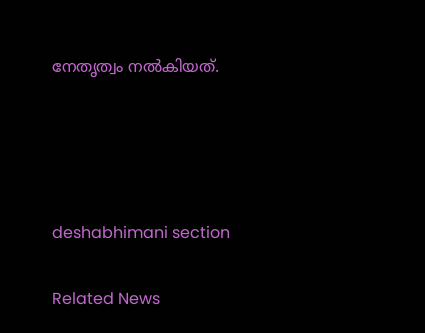നേതൃത്വം നൽകിയത്.




deshabhimani section

Related News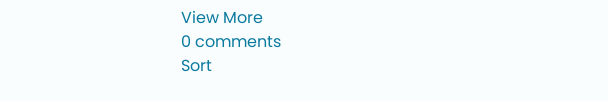View More
0 comments
Sort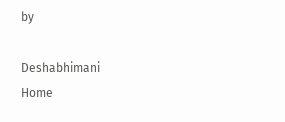by

Deshabhimani
Home